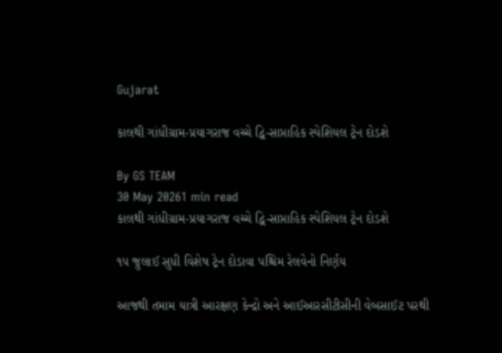Gujarat

કાલથી ગાંધીગ્રામ-પ્રયાગરાજ વચ્ચે દ્વિ-સાપ્તાહિક સ્પેશિયલ ટ્રેન દોડશે

By GS TEAM
30 May 20261 min read
કાલથી ગાંધીગ્રામ-પ્રયાગરાજ વચ્ચે દ્વિ-સાપ્તાહિક સ્પેશિયલ ટ્રેન દોડશે

૧૫ જુલાઈ સુધી વિશેષ ટ્રેન દોડાવા પશ્ચિમ રેલવેનો નિર્ણય

આજથી તમામ યાત્રી આરક્ષણ કેન્દ્રો અને આઈઆરસીટીસીની વેબસાઈટ પરથી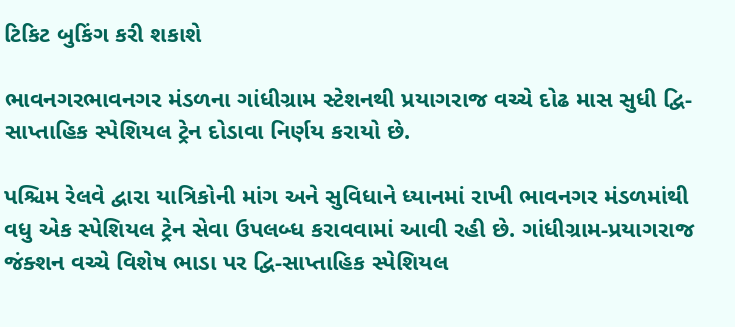ટિકિટ બુકિંગ કરી શકાશે

ભાવનગરભાવનગર મંડળના ગાંધીગ્રામ સ્ટેશનથી પ્રયાગરાજ વચ્ચે દોઢ માસ સુધી દ્વિ-સાપ્તાહિક સ્પેશિયલ ટ્રેન દોડાવા નિર્ણય કરાયો છે.

પશ્ચિમ રેલવે દ્વારા યાત્રિકોની માંગ અને સુવિધાને ધ્યાનમાં રાખી ભાવનગર મંડળમાંથી વધુ એક સ્પેશિયલ ટ્રેન સેવા ઉપલબ્ધ કરાવવામાં આવી રહી છે. ગાંધીગ્રામ-પ્રયાગરાજ જંક્શન વચ્ચે વિશેષ ભાડા પર દ્વિ-સાપ્તાહિક સ્પેશિયલ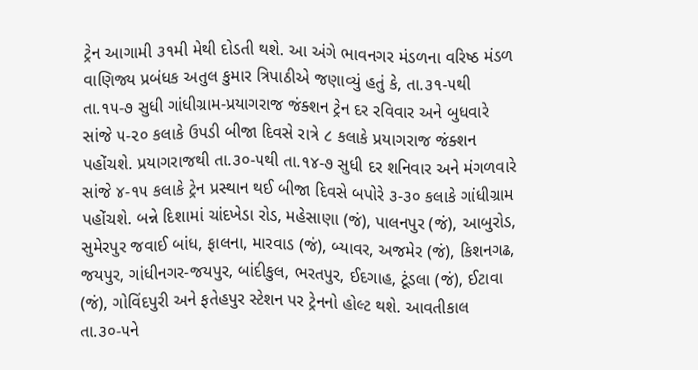ટ્રેન આગામી ૩૧મી મેથી દોડતી થશે. આ અંગે ભાવનગર મંડળના વરિષ્ઠ મંડળ વાણિજ્ય પ્રબંધક અતુલ કુમાર ત્રિપાઠીએ જણાવ્યું હતું કે, તા.૩૧-૫થી તા.૧૫-૭ સુધી ગાંધીગ્રામ-પ્રયાગરાજ જંક્શન ટ્રેન દર રવિવાર અને બુધવારે સાંજે ૫-૨૦ કલાકે ઉપડી બીજા દિવસે રાત્રે ૮ કલાકે પ્રયાગરાજ જંક્શન પહોંચશે. પ્રયાગરાજથી તા.૩૦-૫થી તા.૧૪-૭ સુધી દર શનિવાર અને મંગળવારે સાંજે ૪-૧૫ કલાકે ટ્રેન પ્રસ્થાન થઈ બીજા દિવસે બપોરે ૩-૩૦ કલાકે ગાંધીગ્રામ પહોંચશે. બન્ને દિશામાં ચાંદખેડા રોડ, મહેસાણા (જં), પાલનપુર (જં), આબુરોડ, સુમેરપુર જવાઈ બાંધ, ફાલના, મારવાડ (જં), બ્યાવર, અજમેર (જં), કિશનગઢ, જયપુર, ગાંધીનગર-જયપુર, બાંદીકુલ, ભરતપુર, ઈદગાહ, ટૂંડલા (જં), ઈટાવા (જં), ગોવિંદપુરી અને ફતેહપુર સ્ટેશન પર ટ્રેનનો હોલ્ટ થશે. આવતીકાલ તા.૩૦-૫ને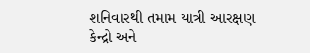શનિવારથી તમામ યાત્રી આરક્ષણ કેન્દ્રો અને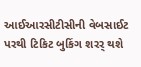આઈઆરસીટીસીની વેબસાઈટ પરથી ટિકિટ બુકિંગ શરર્ થશે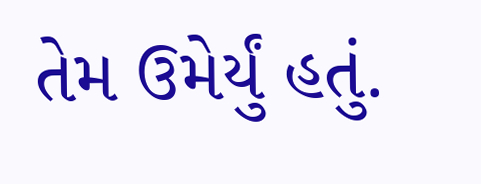તેમ ઉમેર્યું હતું.